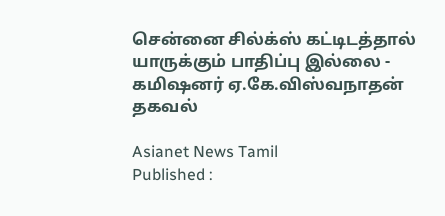சென்னை சில்க்ஸ் கட்டிடத்தால் யாருக்கும் பாதிப்பு இல்லை - கமிஷனர் ஏ.கே.விஸ்வநாதன் தகவல்

Asianet News Tamil
Published :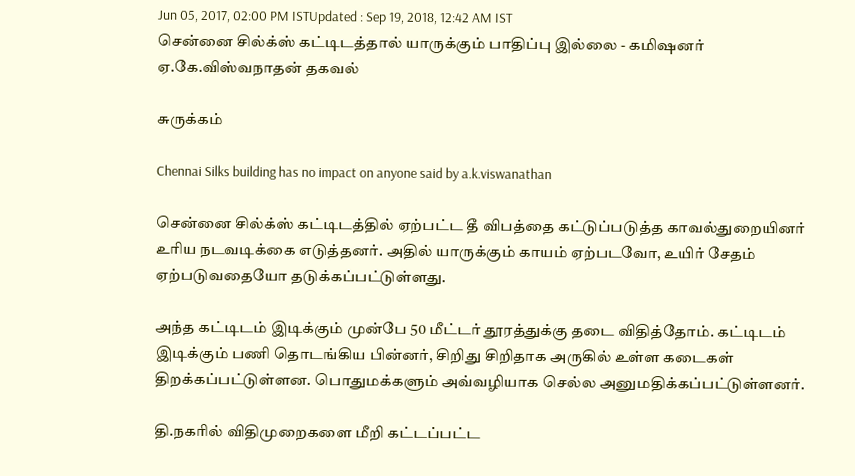Jun 05, 2017, 02:00 PM ISTUpdated : Sep 19, 2018, 12:42 AM IST
சென்னை சில்க்ஸ் கட்டிடத்தால் யாருக்கும் பாதிப்பு இல்லை - கமிஷனர் ஏ.கே.விஸ்வநாதன் தகவல்

சுருக்கம்

Chennai Silks building has no impact on anyone said by a.k.viswanathan

சென்னை சில்க்ஸ் கட்டிடத்தில் ஏற்பட்ட தீ விபத்தை கட்டுப்படுத்த காவல்துறையினர் உரிய நடவடிக்கை எடுத்தனர். அதில் யாருக்கும் காயம் ஏற்படவோ, உயிர் சேதம் ஏற்படுவதையோ தடுக்கப்பட்டுள்ளது.

அந்த கட்டிடம் இடிக்கும் முன்பே 50 மீட்டர் தூரத்துக்கு தடை விதித்தோம். கட்டிடம் இடிக்கும் பணி தொடங்கிய பின்னர், சிறிது சிறிதாக அருகில் உள்ள கடைகள் திறக்கப்பட்டுள்ளன. பொதுமக்களும் அவ்வழியாக செல்ல அனுமதிக்கப்பட்டுள்ளனர்.

தி.நகரில் விதிமுறைகளை மீறி கட்டப்பட்ட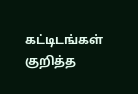கட்டிடங்கள் குறித்த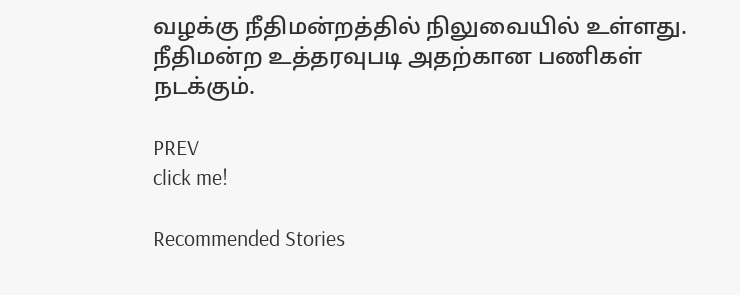வழக்கு நீதிமன்றத்தில் நிலுவையில் உள்ளது. நீதிமன்ற உத்தரவுபடி அதற்கான பணிகள் நடக்கும்.

PREV
click me!

Recommended Stories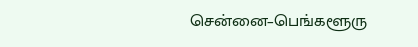சென்னை–பெங்களூரு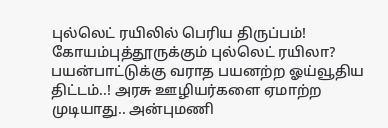புல்லெட் ரயிலில் பெரிய திருப்பம்! கோயம்புத்தூருக்கும் புல்லெட் ரயிலா?
பயன்பாட்டுக்கு வராத பயனற்ற ஓய்வூதிய திட்டம்..! அரசு ஊழியர்களை ஏமாற்ற முடியாது.. அன்புமணி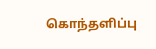கொந்தளிப்பு